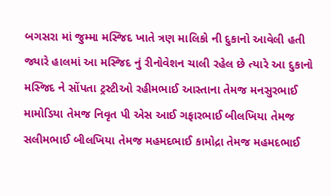બગસરા માં જુમ્મા મસ્જિદ ખાતે ત્રણ માલિકો ની દુકાનો આવેલી હતી જ્યારે હાલમાં આ મસ્જિદ નું રીનોવેશન ચાલી રહેલ છે ત્યારે આ દુકાનો મસ્જિદ ને સોંપતા ટ્રસ્ટીઓ રહીમભાઈ આસ્તાના તેમજ મનસુરભાઈ મામોડિયા તેમજ નિવૃત પી એસ આઈ ગફારભાઈ બીલખિયા તેમજ સલીમભાઈ બીલખિયા તેમજ મહમદભાઈ કામોદ્રા તેમજ મહમદભાઈ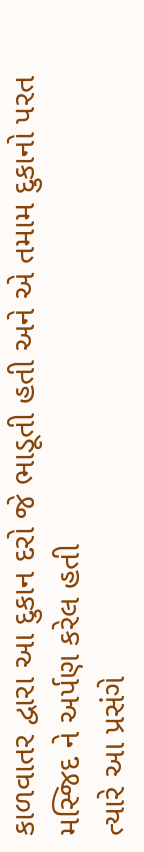કાળવાતર દ્વારા આ દુકાન દરો જે ભાડૂતી હતી અને એ તમામ દુકાનો પરત મસ્જિદ ને અર્પણ કરેલ હતી
ત્યારે આ પ્રસંગે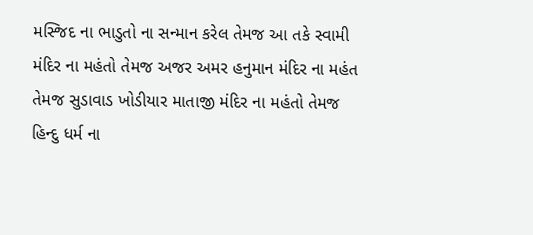મસ્જિદ ના ભાડુતો ના સન્માન કરેલ તેમજ આ તકે સ્વામી મંદિર ના મહંતો તેમજ અજર અમર હનુમાન મંદિર ના મહંત તેમજ સુડાવાડ ખોડીયાર માતાજી મંદિર ના મહંતો તેમજ હિન્દુ ધર્મ ના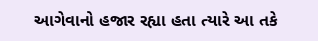આગેવાનો હજાર રહ્યા હતા ત્યારે આ તકે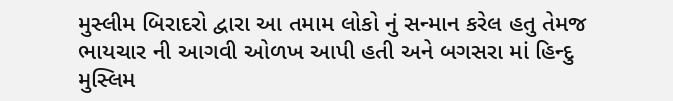મુસ્લીમ બિરાદરો દ્વારા આ તમામ લોકો નું સન્માન કરેલ હતુ તેમજ ભાયચાર ની આગવી ઓળખ આપી હતી અને બગસરા માં હિન્દુ મુસ્લિમ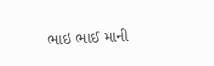ભાઇ ભાઈ માની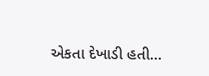એકતા દેખાડી હતી…